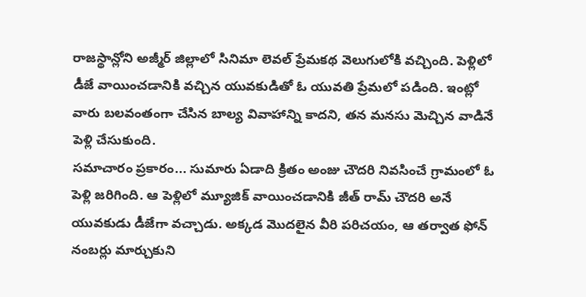రాజస్థాన్లోని అజ్మీర్ జిల్లాలో సినిమా లెవల్ ప్రేమకథ వెలుగులోకి వచ్చింది. పెళ్లిలో డీజే వాయించడానికి వచ్చిన యువకుడితో ఓ యువతి ప్రేమలో పడింది. ఇంట్లో వారు బలవంతంగా చేసిన బాల్య వివాహాన్ని కాదని, తన మనసు మెచ్చిన వాడినే పెళ్లి చేసుకుంది.
సమాచారం ప్రకారం... సుమారు ఏడాది క్రితం అంజు చౌదరి నివసించే గ్రామంలో ఓ పెళ్లి జరిగింది. ఆ పెళ్లిలో మ్యూజిక్ వాయించడానికి జీత్ రామ్ చౌదరి అనే యువకుడు డీజేగా వచ్చాడు. అక్కడ మొదలైన వీరి పరిచయం, ఆ తర్వాత ఫోన్ నంబర్లు మార్చుకుని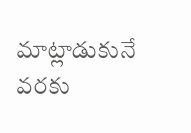మాట్లాడుకునే వరకు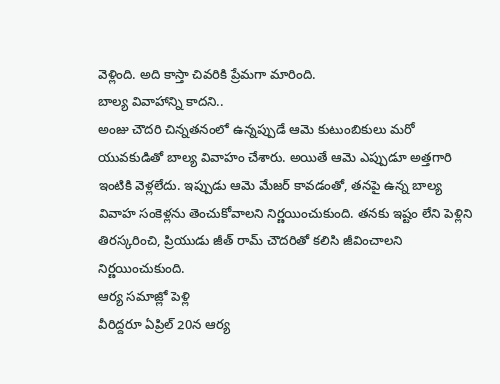వెళ్లింది. అది కాస్తా చివరికి ప్రేమగా మారింది.
బాల్య వివాహాన్ని కాదని..
అంజు చౌదరి చిన్నతనంలో ఉన్నప్పుడే ఆమె కుటుంబికులు మరో యువకుడితో బాల్య వివాహం చేశారు. అయితే ఆమె ఎప్పుడూ అత్తగారి ఇంటికి వెళ్లలేదు. ఇప్పుడు ఆమె మేజర్ కావడంతో, తనపై ఉన్న బాల్య వివాహ సంకెళ్లను తెంచుకోవాలని నిర్ణయించుకుంది. తనకు ఇష్టం లేని పెళ్లిని తిరస్కరించి, ప్రియుడు జీత్ రామ్ చౌదరితో కలిసి జీవించాలని నిర్ణయించుకుంది.
ఆర్య సమాజ్లో పెళ్లి
వీరిద్దరూ ఏప్రిల్ 20న ఆర్య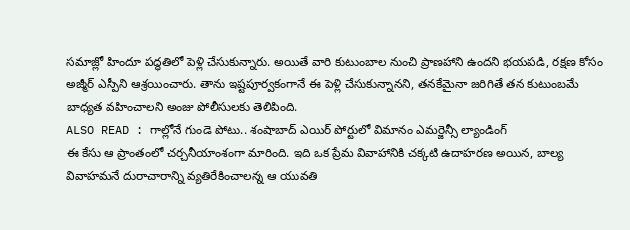సమాజ్లో హిందూ పద్ధతిలో పెళ్లి చేసుకున్నారు. అయితే వారి కుటుంబాల నుంచి ప్రాణహాని ఉందని భయపడి, రక్షణ కోసం అజ్మీర్ ఎస్పీని ఆశ్రయించారు. తాను ఇష్టపూర్వకంగానే ఈ పెళ్లి చేసుకున్నానని, తనకేమైనా జరిగితే తన కుటుంబమే బాధ్యత వహించాలని అంజు పోలీసులకు తెలిపింది.
ALSO READ : గాల్లోనే గుండె పోటు.. శంషాబాద్ ఎయిర్ పోర్టులో విమానం ఎమర్జెన్సీ ల్యాండింగ్
ఈ కేసు ఆ ప్రాంతంలో చర్చనీయాంశంగా మారింది. ఇది ఒక ప్రేమ వివాహానికి చక్కటి ఉదాహరణ అయిన, బాల్య వివాహమనే దురాచారాన్ని వ్యతిరేకించాలన్న ఆ యువతి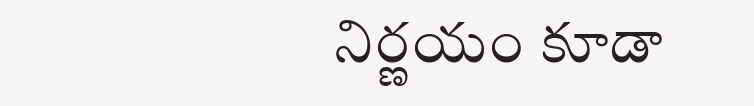నిర్ణయం కూడా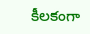కీలకంగా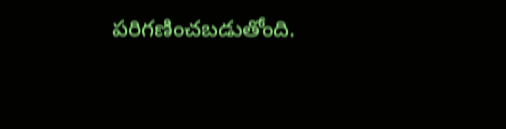పరిగణించబడుతోంది.